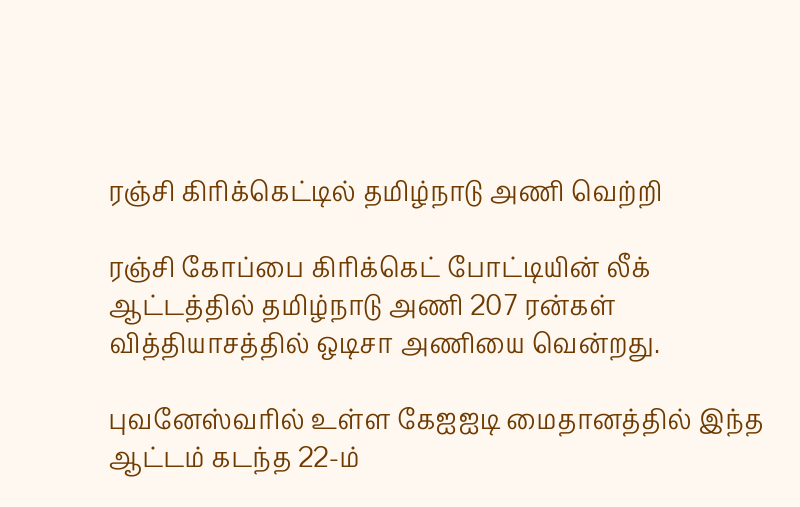ரஞ்சி கிரிக்கெட்டில் தமிழ்நாடு அணி வெற்றி

ரஞ்சி கோப்பை கிரிக்கெட் போட்டியின் லீக் ஆட்டத்தில் தமிழ்நாடு அணி 207 ரன்கள் வித்தியாசத்தில் ஒடிசா அணியை வென்றது.

புவனேஸ்வரில் உள்ள கேஐஐடி மைதானத்தில் இந்த ஆட்டம் கடந்த 22-ம்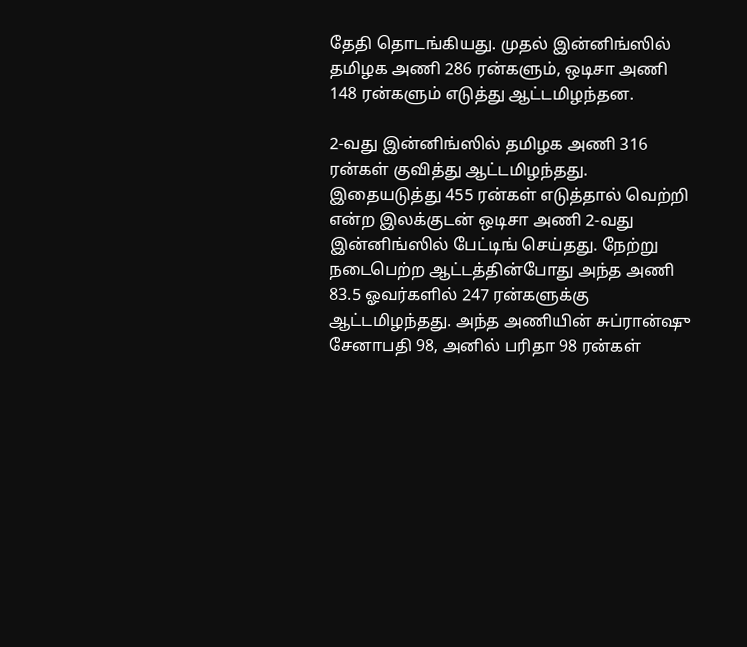தேதி தொடங்கியது. முதல் இன்னிங்ஸில் தமிழக அணி 286 ரன்களும், ஒடிசா அணி 148 ரன்களும் எடுத்து ஆட்டமிழந்தன.

2-வது இன்னிங்ஸில் தமிழக அணி 316 ரன்கள் குவித்து ஆட்டமிழந்தது. இதையடுத்து 455 ரன்கள் எடுத்தால் வெற்றி என்ற இலக்குடன் ஒடிசா அணி 2-வது இன்னிங்ஸில் பேட்டிங் செய்தது. நேற்று நடைபெற்ற ஆட்டத்தின்போது அந்த அணி 83.5 ஓவர்களில் 247 ரன்களுக்கு ஆட்டமிழந்தது. அந்த அணியின் சுப்ரான்ஷு சேனாபதி 98, அனில் பரிதா 98 ரன்கள்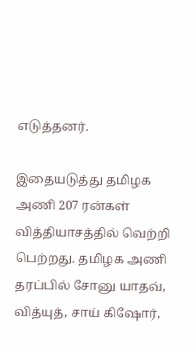எடுத்தனர்.

இதையடுத்து தமிழக அணி 207 ரன்கள் வித்தியாசத்தில் வெற்றி பெற்றது. தமிழக அணி தரப்பில் சோனு யாதவ், வித்யுத், சாய் கிஷோர்,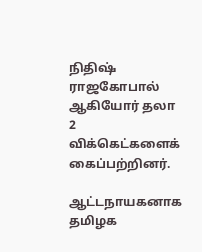நிதிஷ் ராஜகோபால் ஆகியோர் தலா 2 விக்கெட்களைக் கைப்பற்றினர்.

ஆட்டநாயகனாக தமிழக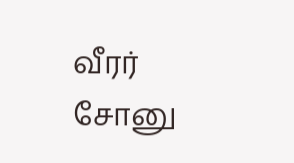வீரர் சோனு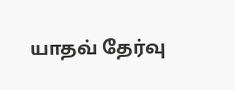யாதவ் தேர்வு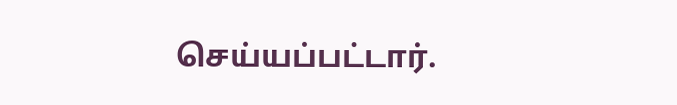செய்யப்பட்டார்.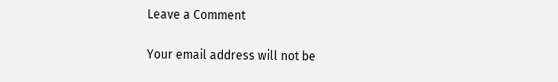Leave a Comment

Your email address will not be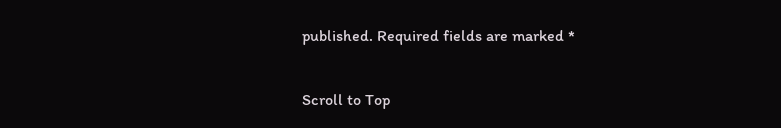published. Required fields are marked *

Scroll to Top